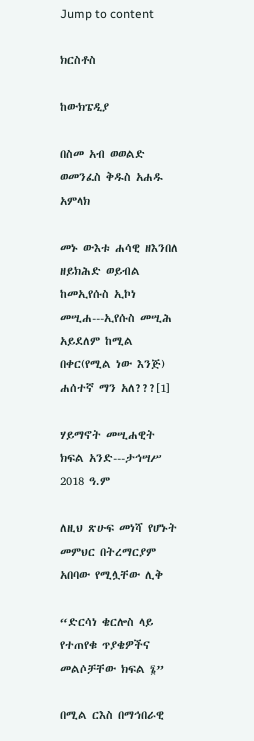Jump to content

ክርስቶስ

ከውክፔዲያ

በስመ አብ ወወልድ ወመንፈስ ቅዱስ አሐዱ አምላክ

መኑ ውእቱ ሐሳዊ ዘእንበለ ዘይክሕድ ወይብል ከመኢየሱስ ኢኮነ መሢሐ---ኢየሱስ መሢሕ አይደለም ከሚል በቀር(የሚል ነው እንጅ) ሐሰተኛ ማን አለ???[1]

ሃይማኖት መሢሐዊት ክፍል አንድ---ታኅሣሥ 2018 ዓ.ም

ለዚህ ጽሁፍ መነሻ የሆኑት መምህር በትረማርያም አበባው የሚሏቸው ሊቅ

“ድርሳነ ቄርሎስ ላይ የተጠየቁ ጥያቄዎችና መልሶቻቸው ክፍል ፮”

በሚል ርእስ በማኅበራዊ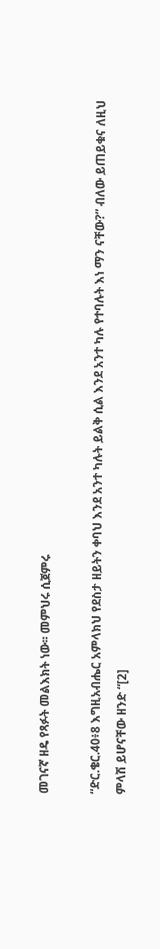መገናኛ ዘዴ የጻፉት መልእክት ነው፡፡ መምህሩ ሲጀምሩ

“ድር.ቄር.40፥8 እግዚአብሔር አምላክህ የደስታ ዘይትን ቀባህ እንደ አንተ ካሉት ይልቅ ሲል እንደ አንተ ካሉ የተባሉት እነ ማን ናቸው?” ብለው ይጠይቁና ለዚህ ምላሽ ይሆናቸው ዘንድ “[2]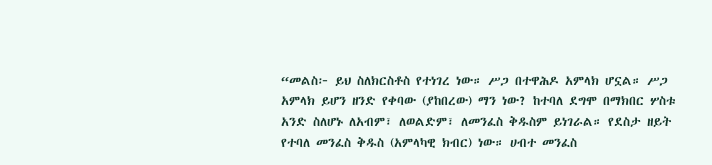“መልስ፦ ይህ ስለክርስቶስ የተነገረ ነው። ሥጋ በተዋሕዶ አምላክ ሆኗል። ሥጋ አምላክ ይሆን ዘንድ የቀባው (ያከበረው) ማን ነው? ከተባለ ደግሞ በማክበር ሦስቱ አንድ ስለሆኑ ለአብም፣ ለወልድም፣ ለመንፈስ ቅዱስም ይነገራል። የደስታ ዘይት የተባለ መንፈስ ቅዱስ (አምላካዊ ክብር) ነው። ሀብተ መንፈስ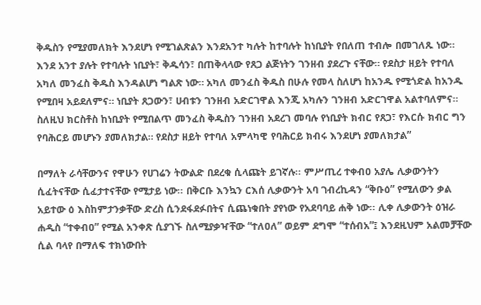ቅዱስን የሚያመለክት እንደሆነ የሚገልጽልን እንደአንተ ካሉት ከተባሉት ከነቢያት የበለጠ ተብሎ በመገለጹ ነው። እንደ አንተ ያሉት የተባሉት ነቢያት፣ ቅዱሳን፣ በጠቅላላው የጸጋ ልጅነትን ገንዘብ ያደረጉ ናቸው። የደስታ ዘይት የተባለ አካለ መንፈስ ቅዱስ እንዳልሆነ ግልጽ ነው። አካለ መንፈስ ቅዱስ በሁሉ የመላ ስለሆነ ከአንዱ የሚጎድል ከአንዱ የሚበዛ አይደለምና። ነቢያት ጸጋውን፣ ሀብቱን ገንዘብ አድርገዋል እንጂ አካሉን ገንዘብ አድርገዋል አልተባለምና። ስለዚህ ክርስቶስ ከነቢያት የሚበልጥ መንፈስ ቅዱስን ገንዘብ አደረገ መባሉ የነቢያት ክብር የጸጋ፣ የእርሱ ክብር ግን የባሕርይ መሆኑን ያመለክታል። የደስታ ዘይት የተባለ አምላካዊ የባሕርይ ክብሩ እንደሆነ ያመለክታል”

በማለት ራሳቸውንና የዋሁን የሀገሬን ትውልድ በደረቁ ሲላጩት ይገኛሉ፡፡ ምሥጢረ ተቀብዐ አያሌ ሊቃውንትን ሲፈትናቸው ሲፈታተናቸው የሚታይ ነው፡፡ በቅርቡ እንኳን ርእሰ ሊቃውንት አባ ገብረኪዳን “ቅቡዕ” የሚለውን ቃል አይተው ዕ እስከምታንቃቸው ድረስ ሲንደፋደፉበትና ሲጨነቁበት ያየነው የአደባባይ ሐቅ ነው፡፡ ሊቀ ሊቃውንት ዕዝራ ሐዲስ “ተቀብዐ” የሚል አንቀጽ ሲያገኙ ስለሚያቃዣቸው “ተለዐለ” ወይም ደግሞ “ተሰብአ”፤ እንደዚህም አልመቻቸው ሲል ባላየ በማለፍ ተክነውበት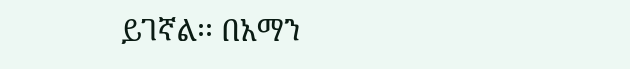ይገኛል፡፡ በአማን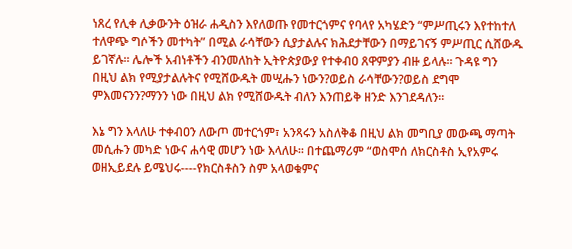ነጸረ የሊቀ ሊቃውንት ዕዝራ ሐዲስን እየለወጡ የመተርጎምና የባላየ አካሄድን “ምሥጢሩን እየተከተለ ተለዋጭ ግሶችን መተካት” በሚል ራሳቸውን ሲያታልሉና ክሕደታቸውን በማይገናኝ ምሥጢር ሲሸውዱ ይገኛሉ፡፡ ሌሎች አብነቶችን ብንመለከት ኢትዮጵያውያ የተቀብዐ ጸዋምያን ብዙ ይላሉ፡፡ ጉዳዩ ግን በዚህ ልክ የሚያታልሉትና የሚሸውዱት መሢሑን ነውን?ወይስ ራሳቸውን?ወይስ ደግሞ ምእመናንን?ማንን ነው በዚህ ልክ የሚሸውዱት ብለን እንጠይቅ ዘንድ እንገደዳለን፡፡

እኔ ግን እላለሁ ተቀብዐን ለውጦ መተርጎም፣ አንጻሩን አስለቅቆ በዚህ ልክ መግቢያ መውጫ ማጣት መሲሑን መካድ ነውና ሐሳዊ መሆን ነው እላለሁ፡፡ በተጨማሪም “ወስሞሰ ለክርስቶስ ኢየአምሩ ወዘኢይደሉ ይሜህሩ----የክርስቶስን ስም አላወቁምና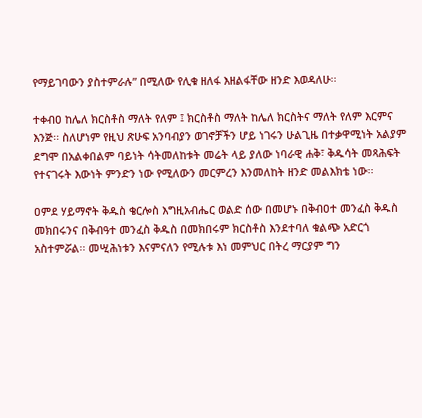የማይገባውን ያስተምራሉ” በሚለው የሊቁ ዘለፋ እዘልፋቸው ዘንድ እወዳለሁ፡፡

ተቀብዐ ከሌለ ክርስቶስ ማለት የለም ፤ ክርስቶስ ማለት ከሌለ ክርስትና ማለት የለም እርምና እንጅ፡፡ ስለሆነም የዚህ ጽሁፍ አንባብያን ወገኖቻችን ሆይ ነገሩን ሁልጊዜ በተቃዋሚነት አልያም ደግሞ በአልቀበልም ባይነት ሳትመለከቱት መሬት ላይ ያለው ነባራዊ ሐቅ፣ ቅዱሳት መጻሕፍት የተናገሩት እውነት ምንድን ነው የሚለውን መርምረን እንመለከት ዘንድ መልእክቴ ነው፡፡

ዐምደ ሃይማኖት ቅዱስ ቄርሎስ እግዚአብሔር ወልድ ሰው በመሆኑ በቅብዐተ መንፈስ ቅዱስ መክበሩንና በቅብዓተ መንፈስ ቅዱስ በመክበሩም ክርስቶስ እንደተባለ ቁልጭ አድርጎ አስተምሯል፡፡ መሢሕነቱን እናምናለን የሚሉቱ እነ መምህር በትረ ማርያም ግን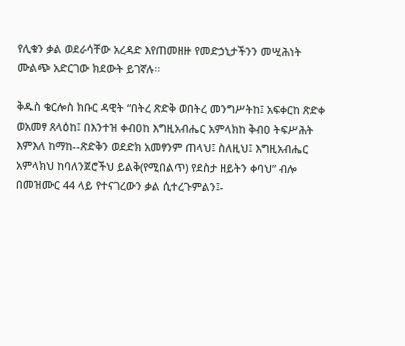የሊቁን ቃል ወደራሳቸው አረዳድ እየጠመዘዙ የመድኃኒታችንን መሢሕነት ሙልጭ አድርገው ክደውት ይገኛሉ፡፡

ቅዱስ ቄርሎስ ክቡር ዳዊት “በትረ ጽድቅ ወበትረ መንግሥትከ፤ አፍቀርከ ጽድቀ ወአመፃ ጸላዕከ፤ በእንተዝ ቀብዐከ እግዚአብሔር አምላክከ ቅብዐ ትፍሥሕት እምእለ ከማከ--ጽድቅን ወደድክ አመፃንም ጠላህ፤ ስለዚህ፤ እግዚአብሔር አምላክህ ከባለንጀሮችህ ይልቅ(የሚበልጥ) የደስታ ዘይትን ቀባህ” ብሎ በመዝሙር 44 ላይ የተናገረውን ቃል ሲተረጉምልን፤-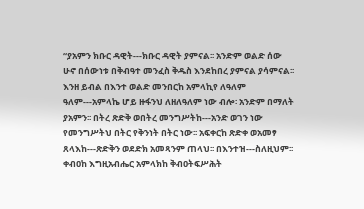“ያአምን ክቡር ዳዊት---ክቡር ዳዊት ያምናል፡፡ አንድም ወልድ ሰው ሁኖ በሰውነቱ በቅብዓተ መንፈስ ቅዱስ እንደከበረ ያምናል ያሳምናል፡፡ እንዘ ይብል በእንተ ወልድ መንበርከ አምላኪየ ለዓለም ዓለም---አምላኬ ሆይ ዙፋንህ ለዘለዓለም ነው ብሎ፡ አንድም በማለት ያአምን፡፡ በትረ ጽድቅ ወበትረ መንግሥትከ---አንድ ወገን ነው የመንግሥትህ በትር የቅንነት በትር ነው፡፡ አፍቀርከ ጽድቀ ወአመፃ ጸላእከ---ጽድቅን ወደድክ አመጻንም ጠላህ፡፡ በእንተዝ---ስለዚህም፡፡ ቀብዐከ እግዚአብሔር አምላክከ ቅብዐትፍሥሕት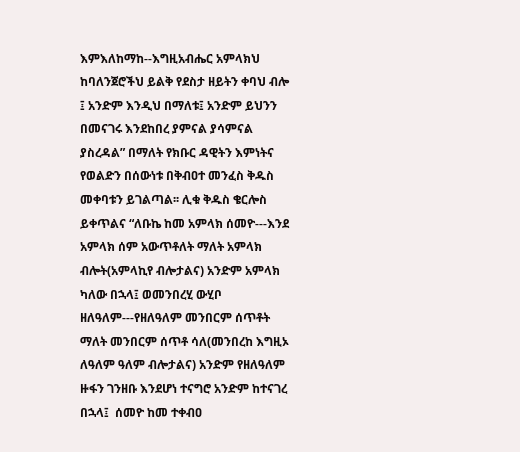እምእለከማከ--እግዚአብሔር አምላክህ ከባለንጀሮችህ ይልቅ የደስታ ዘይትን ቀባህ ብሎ ፤ አንድም እንዲህ በማለቱ፤ አንድም ይህንን በመናገሩ እንደከበረ ያምናል ያሳምናል ያስረዳል” በማለት የክቡር ዳዊትን እምነትና የወልድን በሰውነቱ በቅብዐተ መንፈስ ቅዱስ መቀባቱን ይገልጣል፡፡ ሊቁ ቅዱስ ቄርሎስ ይቀጥልና “ለቡኬ ከመ አምላክ ሰመዮ---እንደ አምላክ ሰም አውጥቶለት ማለት አምላክ ብሎት(አምላኪየ ብሎታልና) አንድም አምላክ ካለው በኋላ፤ ወመንበረሂ ውሂቦ ዘለዓለም---የዘለዓለም መንበርም ሰጥቶት ማለት መንበርም ሰጥቶ ሳለ(መንበረከ እግዚኦ ለዓለም ዓለም ብሎታልና) አንድም የዘለዓለም ዙፋን ገንዘቡ እንደሆነ ተናግሮ አንድም ከተናገረ በኋላ፤  ሰመዮ ከመ ተቀብዐ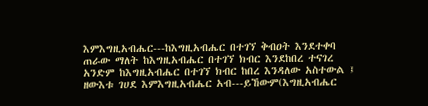እምእግዚአብሔር---ከእግዚአብሔር በተገኘ ቅብዐት እንደተቀባ ጠራው ማለት ከእግዚአብሔር በተገኘ ክብር እንደከበረ ተናገረ አንድም ከእግዚአብሔር በተገኘ ክብር ከበረ እንዳለው አስተውል ፤ ዘውእቱ ገሀደ እምእግዚአብሔር አብ---ይኸውም(እግዚአብሔር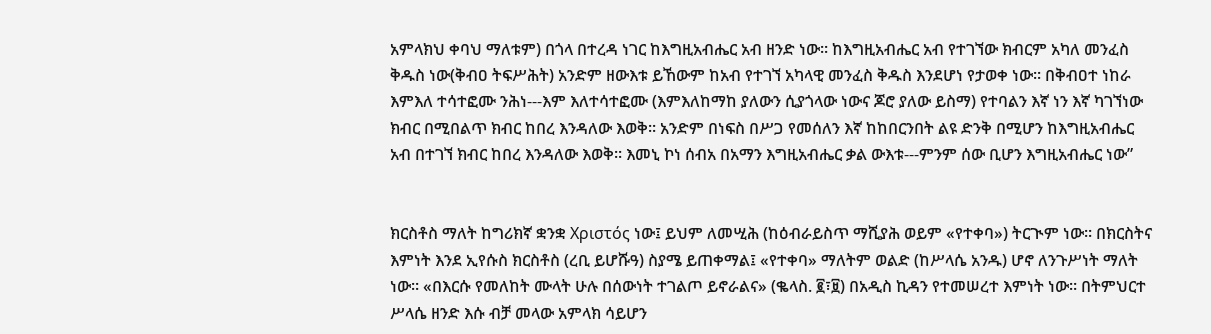አምላክህ ቀባህ ማለቱም) በጎላ በተረዳ ነገር ከእግዚአብሔር አብ ዘንድ ነው፡፡ ከእግዚአብሔር አብ የተገኘው ክብርም አካለ መንፈስ ቅዱስ ነው(ቅብዐ ትፍሥሕት) አንድም ዘውእቱ ይኸውም ከአብ የተገኘ አካላዊ መንፈስ ቅዱስ እንደሆነ የታወቀ ነው፡፡ በቅብዐተ ነከራ እምእለ ተሳተፎሙ ንሕነ---እም እለተሳተፎሙ (እምእለከማከ ያለውን ሲያጎላው ነውና ጆሮ ያለው ይስማ) የተባልን እኛ ነን እኛ ካገኘነው ክብር በሚበልጥ ክብር ከበረ እንዳለው እወቅ፡፡ አንድም በነፍስ በሥጋ የመሰለን እኛ ከከበርንበት ልዩ ድንቅ በሚሆን ከእግዚአብሔር አብ በተገኘ ክብር ከበረ እንዳለው እወቅ፡፡ እመኒ ኮነ ሰብአ በአማን እግዚአብሔር ቃል ውእቱ---ምንም ሰው ቢሆን እግዚአብሔር ነው”


ክርስቶስ ማለት ከግሪክኛ ቋንቋ Χριστός ነው፤ ይህም ለመሢሕ (ከዕብራይስጥ ማሺያሕ ወይም «የተቀባ») ትርጒም ነው። በክርስትና እምነት እንደ ኢየሱስ ክርስቶስ (ረቢ ይሆሹዓ) ስያሜ ይጠቀማል፤ «የተቀባ» ማለትም ወልድ (ከሥላሴ አንዱ) ሆኖ ለንጉሥነት ማለት ነው። «በእርሱ የመለከት ሙላት ሁሉ በሰውነት ተገልጦ ይኖራልና» (ቈላስ. ፪፣፱) በአዲስ ኪዳን የተመሠረተ እምነት ነው። በትምህርተ ሥላሴ ዘንድ እሱ ብቻ መላው አምላክ ሳይሆን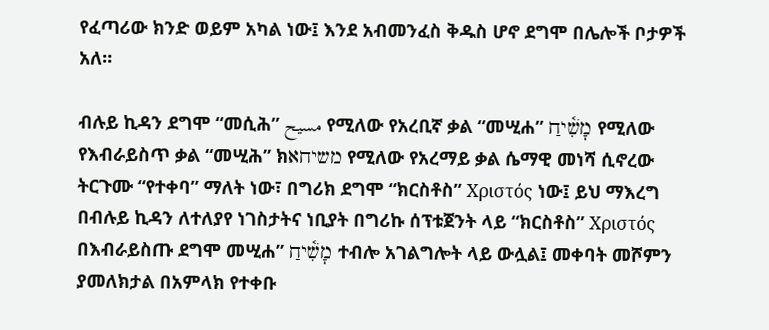የፈጣሪው ክንድ ወይም አካል ነው፤ እንደ አብመንፈስ ቅዱስ ሆኖ ደግሞ በሌሎች ቦታዎች አለ።

ብሉይ ኪዳን ደግሞ “መሲሕ” مسيح የሚለው የአረቢኛ ቃል “መሢሐ” מָשִׁ֫יחַ የሚለው የእብራይስጥ ቃል “መሢሕ” ክמשיחא የሚለው የአረማይ ቃል ሴማዊ መነሻ ሲኖረው ትርጉሙ “የተቀባ” ማለት ነው፣ በግሪክ ደግሞ “ክርስቶስ” Χριστός ነው፤ ይህ ማእረግ በብሉይ ኪዳን ለተለያየ ነገስታትና ነቢያት በግሪኩ ሰፕቱጀንት ላይ “ክርስቶስ” Χριστός በእብራይስጡ ደግሞ መሢሐ” מָשִׁ֫יחַ ተብሎ አገልግሎት ላይ ውሏል፤ መቀባት መሾምን ያመለክታል በአምላክ የተቀቡ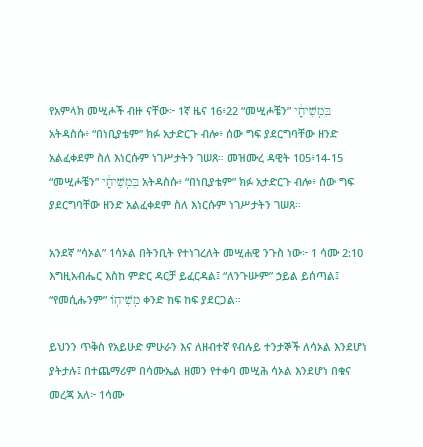የአምላክ መሢሖች ብዙ ናቸው፦ 1ኛ ዜና 16፥22 “መሢሖቼን” בִּמְשִׁיחָ֔י አትዳስሱ፥ “በነቢያቴም” ክፉ አታድርጉ ብሎ፥ ሰው ግፍ ያደርግባቸው ዘንድ አልፈቀደም ስለ እነርሱም ነገሥታትን ገሠጸ። መዝሙረ ዳዊት 105፥14-15 “መሢሖቼን” בִּמְשִׁיחָ֔י አትዳስሱ፥ “በነቢያቴም” ክፉ አታድርጉ ብሎ፥ ሰው ግፍ ያደርግባቸው ዘንድ አልፈቀደም ስለ እነርሱም ነገሥታትን ገሠጸ።

አንደኛ “ሳኦል” 1ሳኦል በትንቢት የተነገረለት መሢሐዊ ንጉስ ነው፦ 1 ሳሙ 2:10 እግዚአብሔር እስከ ምድር ዳርቻ ይፈርዳል፤ “ለንጉሡም” ኃይል ይሰጣል፤ “የመሲሑንም” מְשִׁיחֽוֹ ቀንድ ከፍ ከፍ ያደርጋል።

ይህንን ጥቅስ የአይሁድ ምሁራን እና ለዘብተኛ የብሉይ ተንታኞች ለሳኦል እንደሆነ ያትታሉ፤ በተጨማሪም በሳሙኤል ዘመን የተቀባ መሢሕ ሳኦል እንደሆነ በቁና መረጃ አለ፦ 1ሳሙ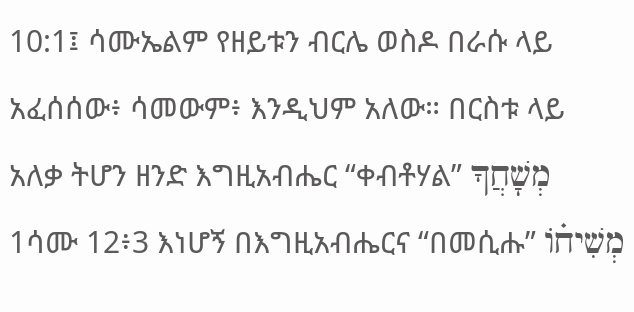10:1፤ ሳሙኤልም የዘይቱን ብርሌ ወስዶ በራሱ ላይ አፈሰሰው፥ ሳመውም፥ እንዲህም አለው። በርስቱ ላይ አለቃ ትሆን ዘንድ እግዚአብሔር “ቀብቶሃል” מְשָׁחֲךָ 1ሳሙ 12፥3 እነሆኝ በእግዚአብሔርና “በመሲሑ” מְשִׁיח֗וֹ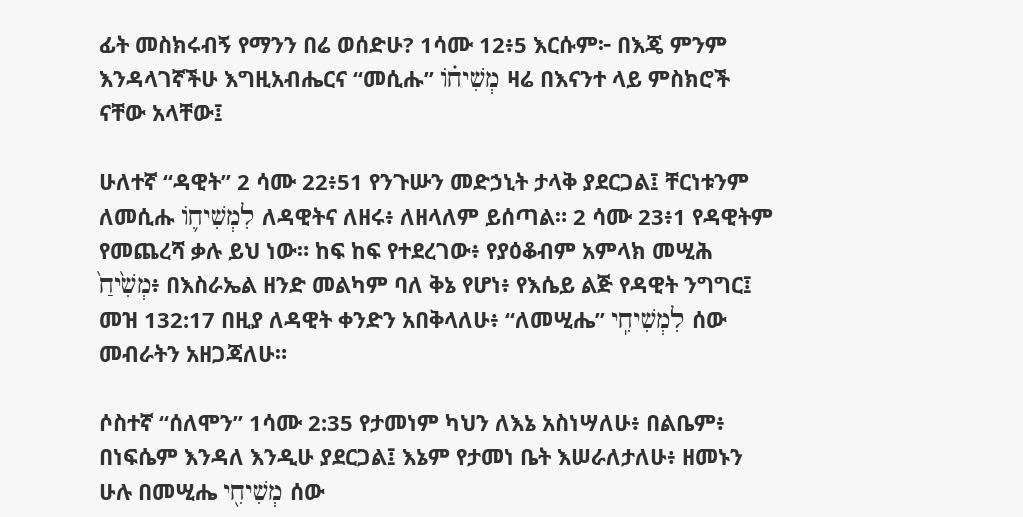ፊት መስክሩብኝ የማንን በሬ ወሰድሁ? 1ሳሙ 12፥5 እርሱም፦ በእጄ ምንም እንዳላገኛችሁ እግዚአብሔርና “መሲሑ” מְשִׁיח֗וֹ ዛሬ በእናንተ ላይ ምስክሮች ናቸው አላቸው፤

ሁለተኛ “ዳዊት” 2 ሳሙ 22፥51 የንጉሡን መድኃኒት ታላቅ ያደርጋል፤ ቸርነቱንም ለመሲሑ לִמְשִׁיח֛וֹ ለዳዊትና ለዘሩ፥ ለዘላለም ይሰጣል። 2 ሳሙ 23፥1 የዳዊትም የመጨረሻ ቃሉ ይህ ነው። ከፍ ከፍ የተደረገው፥ የያዕቆብም አምላክ መሢሕ מְשִׁ֙יחַ֙፥ በእስራኤል ዘንድ መልካም ባለ ቅኔ የሆነ፥ የእሴይ ልጅ የዳዊት ንግግር፤ መዝ 132:17 በዚያ ለዳዊት ቀንድን አበቅላለሁ፥ “ለመሢሔ” לִמְשִׁיחִֽי ሰው መብራትን አዘጋጃለሁ።

ሶስተኛ “ሰለሞን” 1ሳሙ 2:35 የታመነም ካህን ለእኔ አስነሣለሁ፥ በልቤም፥ በነፍሴም እንዳለ እንዲሁ ያደርጋል፤ እኔም የታመነ ቤት እሠራለታለሁ፥ ዘመኑን ሁሉ በመሢሔ מְשִׁיחִ֖י ሰው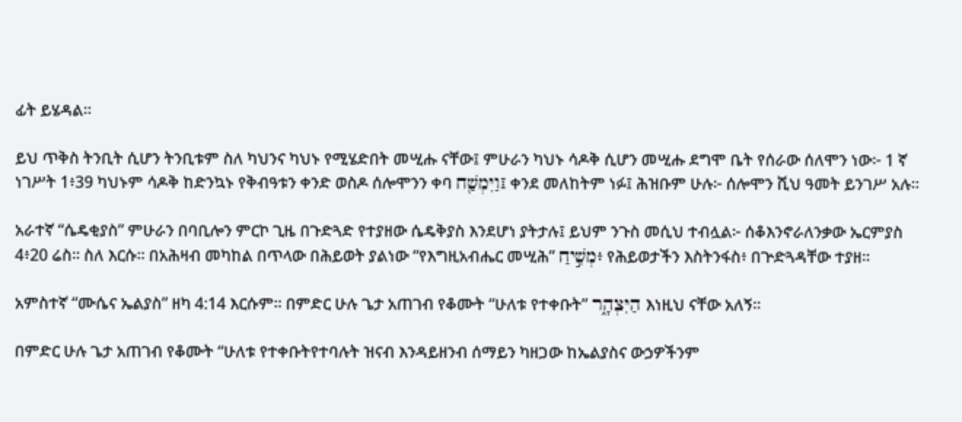ፊት ይሄዳል።

ይህ ጥቅስ ትንቢት ሲሆን ትንቢቱም ስለ ካህንና ካህኑ የሚሄድበት መሢሑ ናቸው፤ ምሁራን ካህኑ ሳዶቅ ሲሆን መሢሑ ደግሞ ቤት የሰራው ሰለሞን ነው፦ 1 ኛ ነገሥት 1፥39 ካህኑም ሳዶቅ ከድንኳኑ የቅብዓቱን ቀንድ ወስዶ ሰሎሞንን ቀባ וַיִּמְשַׁ֖ח፤ ቀንደ መለከትም ነፉ፤ ሕዝቡም ሁሉ፦ ሰሎሞን ሺህ ዓመት ይንገሥ አሉ።

አራተኛ “ሴዴቂያስ” ምሁራን በባቢሎን ምርኮ ጊዜ በጉድጓድ የተያዘው ሴዴቅያስ እንደሆነ ያትታሉ፤ ይህም ንጉስ መሲህ ተብሏል፦ ሰቆእንኖራለንቃው ኤርምያስ 4፥20 ሬስ። ስለ እርሱ። በአሕዛብ መካከል በጥላው በሕይወት ያልነው “የእግዚአብሔር መሢሕ” מְשִׁ֣יחַ፥ የሕይወታችን እስትንፋስ፥ በጕድጓዳቸው ተያዘ።

አምስተኛ “ሙሴና ኤልያስ” ዘካ 4:14 እርሱም። በምድር ሁሉ ጌታ አጠገብ የቆሙት “ሁለቱ የተቀቡት” הַיִּצְהָ֑ר እነዚህ ናቸው አለኝ።

በምድር ሁሉ ጌታ አጠገብ የቆሙት “ሁለቱ የተቀቡትየተባሉት ዝናብ እንዳይዘንብ ሰማይን ካዘጋው ከኤልያስና ውኃዎችንም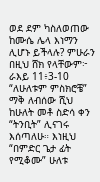ወደ ደም ካስለወጠው ከሙሴ ሌላ እነማን ሊሆኑ ይችላሉ? ምሁራን በዚህ ሸክ የላቸውም፦ ራእይ 11፥3-10 “ለሁለቱም ምስክሮቼ” ማቅ ለብሰው ሺህ ከሁለት መቶ ስድሳ ቀን “ትንቢት” ሊናገሩ እሰጣለሁ። እነዚህ “በምድር ጌታ ፊት የሚቆሙ” ሁለቱ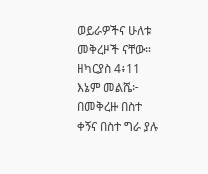ወይራዎችና ሁለቱ መቅረዞች ናቸው። ዘካርያስ 4፥11 እኔም መልሼ፦ በመቅረዙ በስተ ቀኝና በስተ ግራ ያሉ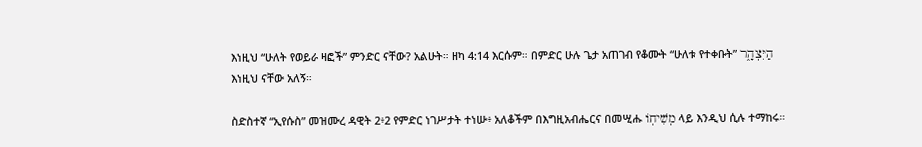እነዚህ “ሁለት የወይራ ዛፎች” ምንድር ናቸው? አልሁት። ዘካ 4:14 እርሱም። በምድር ሁሉ ጌታ አጠገብ የቆሙት “ሁለቱ የተቀቡት” הַיִּצְהָ֑ר እነዚህ ናቸው አለኝ።

ስድስተኛ “ኢየሱስ” መዝሙረ ዳዊት 2፥2 የምድር ነገሥታት ተነሡ፥ አለቆችም በእግዚአብሔርና በመሢሑ מְשִׁיחֽוֹ ላይ እንዲህ ሲሉ ተማከሩ።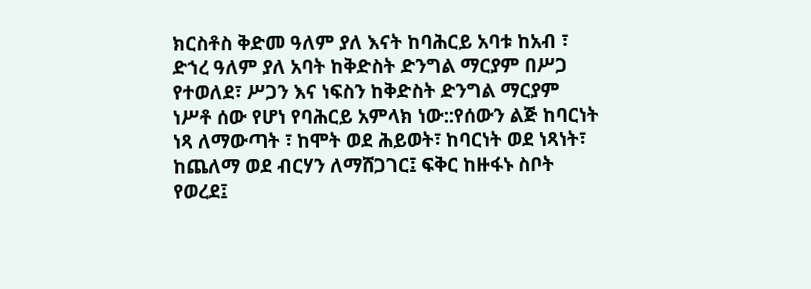ክርስቶስ ቅድመ ዓለም ያለ እናት ከባሕርይ አባቱ ከአብ ፣ ድኀረ ዓለም ያለ አባት ከቅድስት ድንግል ማርያም በሥጋ የተወለደ፣ ሥጋን እና ነፍስን ከቅድስት ድንግል ማርያም ነሥቶ ሰው የሆነ የባሕርይ አምላክ ነው::የሰውን ልጅ ከባርነት ነጻ ለማውጣት ፣ ከሞት ወደ ሕይወት፣ ከባርነት ወደ ነጻነት፣ ከጨለማ ወደ ብርሃን ለማሸጋገር፤ ፍቅር ከዙፋኑ ስቦት የወረደ፤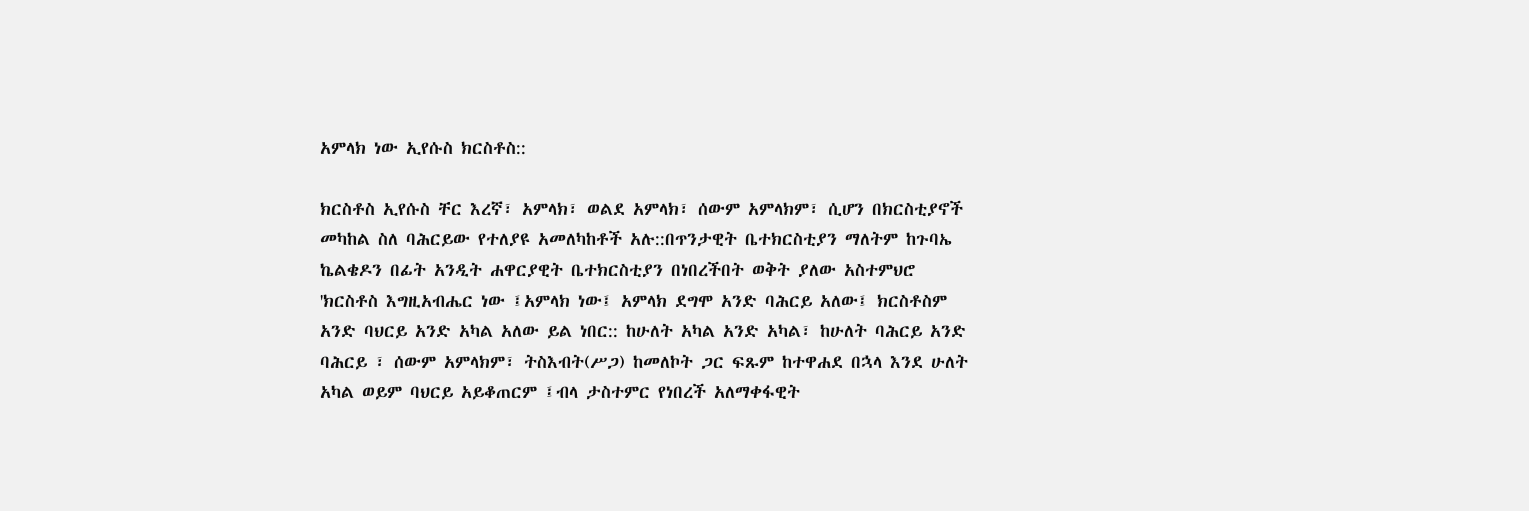አምላክ ነው ኢየሱስ ክርስቶስ::

ክርስቶስ ኢየሱስ ቸር እረኛ፣ አምላክ፣ ወልደ አምላክ፣ ሰውም አምላክም፣ ሲሆን በክርስቲያኖች መካከል ስለ ባሕርይው የተለያዩ አመለካከቶች አሉ::በጥንታዊት ቤተክርስቲያን ማለትም ከጉባኤ ኬልቄዶን በፊት አንዲት ሐዋርያዊት ቤተክርስቲያን በነበረችበት ወቅት ያለው አስተምህሮ 'ክርስቶስ እግዚአብሔር ነው ፤አምላክ ነው፤ አምላክ ደግሞ አንድ ባሕርይ አለው፤ ክርስቶስም አንድ ባህርይ አንድ አካል አለው ይል ነበር:: ከሁለት አካል አንድ አካል፣ ከሁለት ባሕርይ አንድ ባሕርይ ፣ ሰውም አምላክም፣ ትስእብት(ሥጋ) ከመለኮት ጋር ፍጹም ከተዋሐደ በኋላ እንደ ሁለት አካል ወይም ባህርይ አይቆጠርም ፤ብላ ታስተምር የነበረች አለማቀፋዊት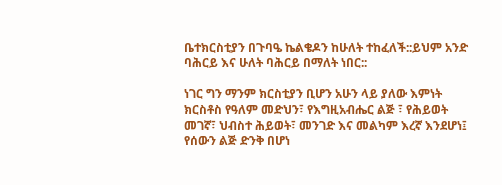ቤተክርስቲያን በጉባዔ ኬልቄዶን ከሁለት ተከፈለች::ይህም አንድ ባሕርይ እና ሁለት ባሕርይ በማለት ነበር::

ነገር ግን ማንም ክርስቲያን ቢሆን አሁን ላይ ያለው እምነት ክርስቶስ የዓለም መድህን፣ የእግዚአብሔር ልጅ ፣ የሕይወት መገኛ፣ ህብስተ ሕይወት፣ መንገድ እና መልካም እረኛ እንደሆነ፤ የሰውን ልጅ ድንቅ በሆነ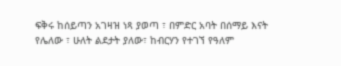ፍቅሩ ከሰይጣን አገዛዝ ነጻ ያወጣ ፣ በምድር አባት በሰማይ እናት የሌለው ፣ ሁለት ልደታት ያለው፣ ከብርሃን የተገኘ የዓለም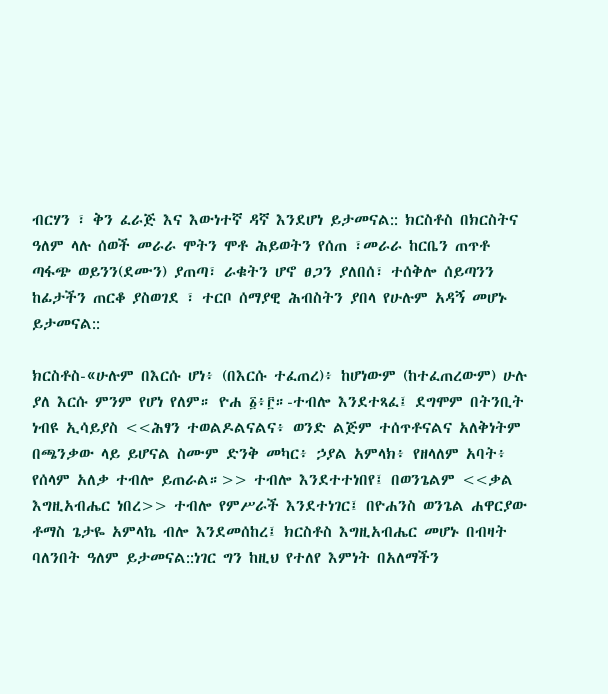ብርሃን ፣ ቅን ፈራጅ እና እውነተኛ ዳኛ እንደሆነ ይታመናል:: ክርስቶስ በክርስትና ዓለም ላሉ ሰወች መራራ ሞትን ሞቶ ሕይወትን የሰጠ ፣መራራ ከርቤን ጠጥቶ ጣፋጭ ወይንን(ደሙን) ያጠጣ፣ ራቁትን ሆኖ ፀጋን ያለበሰ፣ ተሰቅሎ ሰይጣንን ከፊታችን ጠርቆ ያስወገደ ፣ ተርቦ ሰማያዊ ሕብስትን ያበላ የሁሉም አዳኝ መሆኑ ይታመናል::

ክርስቶስ-«ሁሉም በእርሱ ሆነ፥ (በእርሱ ተፈጠረ)፥ ከሆነውም (ከተፈጠረውም) ሁሉ ያለ እርሱ ምንም የሆነ የለም። ዮሐ ፩፥፫።-ተብሎ እንደተጻፈ፤ ደግሞም በትንቢት ነብዩ ኢሳይያስ <<ሕፃን ተወልዶልናልና፥ ወንድ ልጅም ተሰጥቶናልና አለቅነትም በጫንቃው ላይ ይሆናል ስሙም ድንቅ መካር፥ ኃያል አምላክ፥ የዘላለም አባት፥ የሰላም አለቃ ተብሎ ይጠራል።>> ተብሎ እንደተተነበየ፤ በወንጌልም <<ቃል እግዚአብሔር ነበረ>> ተብሎ የምሥራች እንደተነገር፤ በዮሐንስ ወንጌል ሐዋርያው ቶማስ ጌታዬ አምላኬ ብሎ እንደመሰከረ፤ ክርስቶስ እግዚአብሔር መሆኑ በብዛት ባለንበት ዓለም ይታመናል::ነገር ግን ከዚህ የተለየ እምነት በአለማችን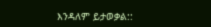እንዳለም ይታወቃል::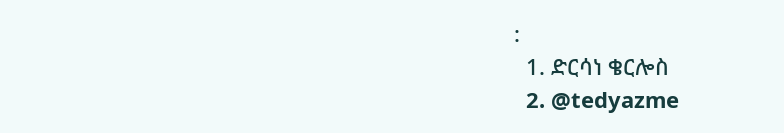:
  1. ድርሳነ ቄርሎስ
  2. @tedyazme